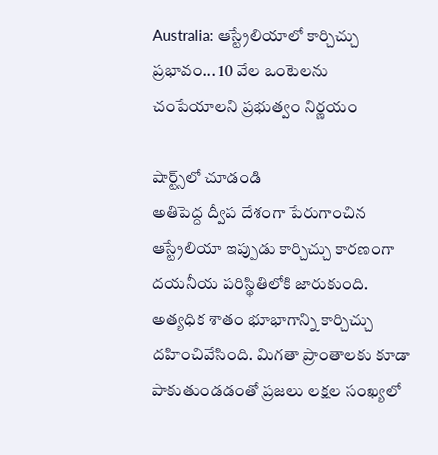Australia: ఆస్ట్రేలియాలో కార్చిచ్చు ప్రభావం... 10 వేల ఒంటెలను చంపేయాలని ప్రభుత్వం నిర్ణయం

షార్ట్స్‌లో చూడండి
అతిపెద్ద ద్వీప దేశంగా పేరుగాంచిన ఆస్ట్రేలియా ఇప్పుడు కార్చిచ్చు కారణంగా దయనీయ పరిస్థితిలోకి జారుకుంది. అత్యధిక శాతం భూభాగాన్ని కార్చిచ్చు దహించివేసింది. మిగతా ప్రాంతాలకు కూడా పాకుతుండడంతో ప్రజలు లక్షల సంఖ్యలో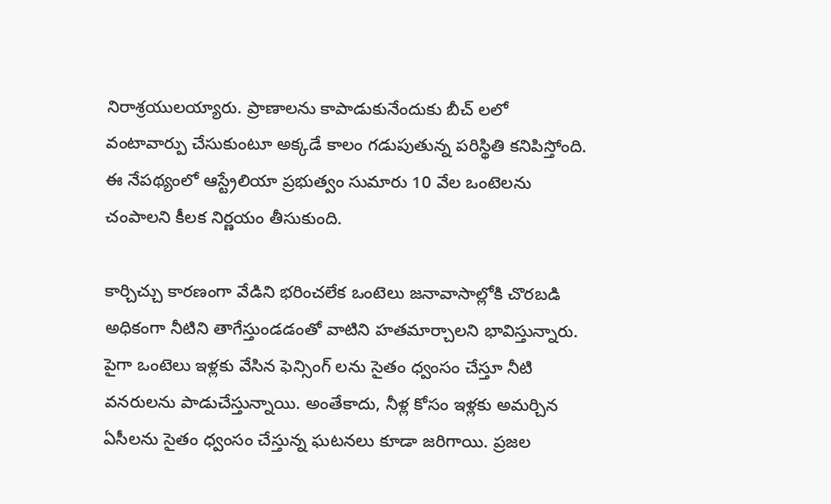నిరాశ్రయులయ్యారు. ప్రాణాలను కాపాడుకునేందుకు బీచ్ లలో వంటావార్పు చేసుకుంటూ అక్కడే కాలం గడుపుతున్న పరిస్థితి కనిపిస్తోంది. ఈ నేపథ్యంలో ఆస్ట్రేలియా ప్రభుత్వం సుమారు 10 వేల ఒంటెలను చంపాలని కీలక నిర్ణయం తీసుకుంది.

కార్చిచ్చు కారణంగా వేడిని భరించలేక ఒంటెలు జనావాసాల్లోకి చొరబడి అధికంగా నీటిని తాగేస్తుండడంతో వాటిని హతమార్చాలని భావిస్తున్నారు. పైగా ఒంటెలు ఇళ్లకు వేసిన ఫెన్సింగ్ లను సైతం ధ్వంసం చేస్తూ నీటి వనరులను పాడుచేస్తున్నాయి. అంతేకాదు, నీళ్ల కోసం ఇళ్లకు అమర్చిన ఏసీలను సైతం ధ్వంసం చేస్తున్న ఘటనలు కూడా జరిగాయి. ప్రజల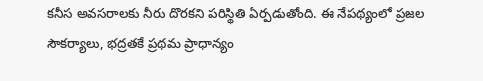కనీస అవసరాలకు నీరు దొరకని పరిస్థితి ఏర్పడుతోంది. ఈ నేపథ్యంలో ప్రజల సౌకర్యాలు, భద్రతకే ప్రథమ ప్రాధాన్యం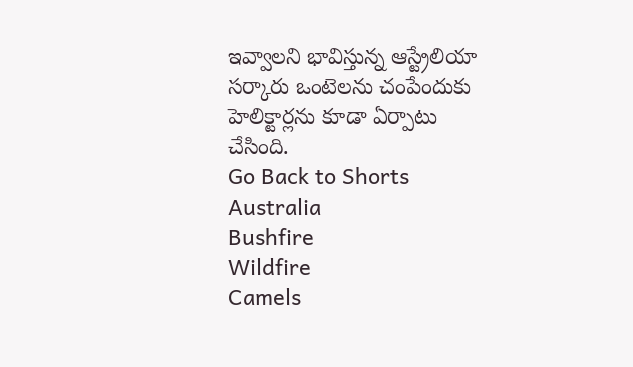ఇవ్వాలని భావిస్తున్న ఆస్ట్రేలియా సర్కారు ఒంటెలను చంపేందుకు హెలిక్టార్లను కూడా ఏర్పాటు చేసింది.
Go Back to Shorts
Australia
Bushfire
Wildfire
Camels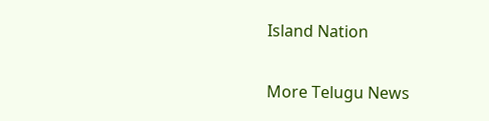Island Nation

More Telugu News